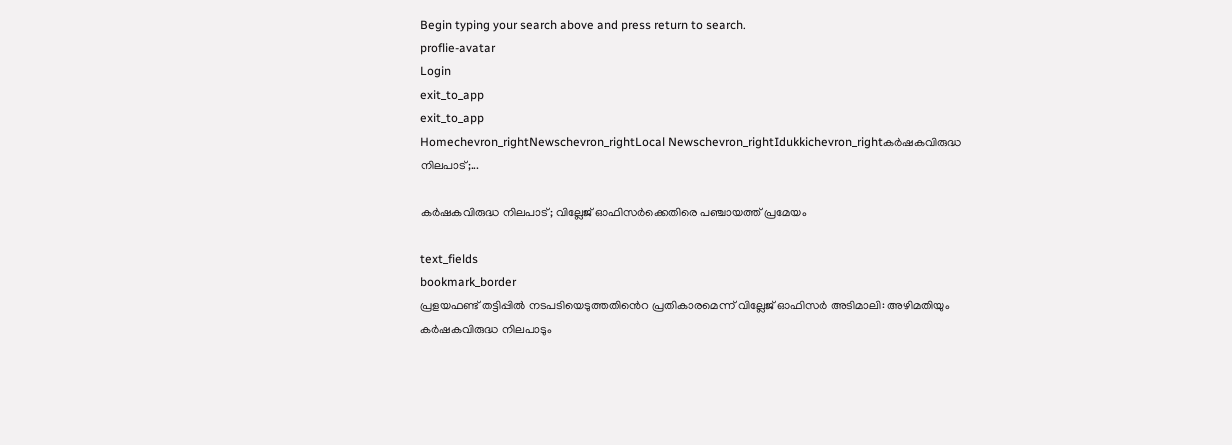Begin typing your search above and press return to search.
proflie-avatar
Login
exit_to_app
exit_to_app
Homechevron_rightNewschevron_rightLocal Newschevron_rightIdukkichevron_rightകർഷകവിരുദ്ധ നിലപാട്;...

കർഷകവിരുദ്ധ നിലപാട്; വില്ലേജ് ഓഫിസര്‍ക്കെതിരെ പഞ്ചായത്ത് പ്രമേയം

text_fields
bookmark_border
പ്രളയഫണ്ട് തട്ടിപ്പിൽ നടപടിയെടുത്തതിൻെറ പ്രതികാരമെന്ന് വില്ലേജ് ഓഫിസര്‍ അടിമാലി: അഴിമതിയും കര്‍ഷകവിരുദ്ധ നിലപാടും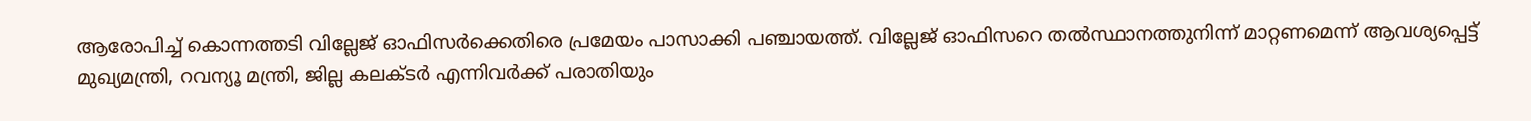ആരോപിച്ച് കൊന്നത്തടി വില്ലേജ് ഓഫിസര്‍ക്കെതിരെ പ്രമേയം പാസാക്കി പഞ്ചായത്ത്. വില്ലേജ് ഓഫിസറെ തല്‍സ്ഥാനത്തുനിന്ന് മാറ്റണമെന്ന് ആവശ്യപ്പെട്ട് മുഖ്യമന്ത്രി, റവന്യൂ മന്ത്രി, ജില്ല കലക്ടർ എന്നിവര്‍ക്ക് പരാതിയും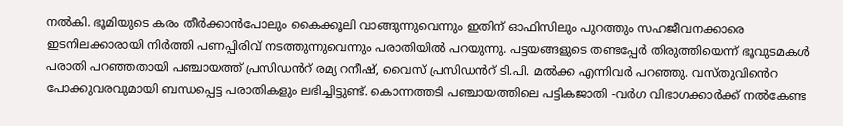നല്‍കി. ഭൂമിയുടെ കരം തീര്‍ക്കാൻപോലും കൈക്കൂലി വാങ്ങുന്നുവെന്നും ഇതിന് ഓഫിസിലും പുറത്തും സഹജീവനക്കാരെ ഇടനിലക്കാരായി നിര്‍ത്തി പണപ്പിരിവ് നടത്തുന്നുവെന്നും പരാതിയിൽ പറയുന്നു. പട്ടയങ്ങളുടെ തണ്ടപ്പേര്‍ തിരുത്തിയെന്ന് ഭൂവുടമകള്‍ പരാതി പറഞ്ഞതായി പഞ്ചായത്ത് പ്രസിഡൻറ് രമ്യ റനീഷ്, വൈസ് പ്രസിഡൻറ് ടി.പി. മല്‍ക്ക എന്നിവര്‍ പറഞ്ഞു. വസ്തുവിൻെറ പോക്കുവരവുമായി ബന്ധപ്പെട്ട പരാതികളും ലഭിച്ചിട്ടുണ്ട്. കൊന്നത്തടി പഞ്ചായത്തിലെ പട്ടികജാതി -വർഗ വിഭാഗക്കാര്‍ക്ക് നല്‍കേണ്ട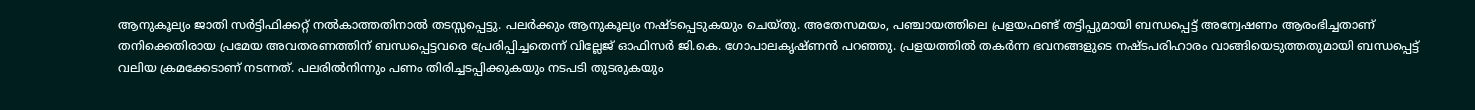ആനുകൂല്യം ജാതി സര്‍ട്ടിഫിക്കറ്റ് നല്‍കാത്തതിനാല്‍ തടസ്സപ്പെട്ടു. പലര്‍ക്കും ആനുകൂല്യം നഷ്ടപ്പെടുകയും ചെയ്തു. അതേസമയം, പഞ്ചായത്തിലെ പ്രളയഫണ്ട് തട്ടിപ്പുമായി ബന്ധപ്പെട്ട് അന്വേഷണം ആരംഭിച്ചതാണ് തനിക്കെതിരായ പ്രമേയ അവതരണത്തിന് ബന്ധപ്പെട്ടവരെ പ്രേരിപ്പിച്ചതെന്ന് വില്ലേജ് ഓഫിസര്‍ ജി.കെ. ഗോപാലകൃഷ്ണന്‍ പറഞ്ഞു. പ്രളയത്തില്‍ തകര്‍ന്ന ഭവനങ്ങളുടെ നഷ്ടപരിഹാരം വാങ്ങിയെടുത്തതുമായി ബന്ധപ്പെട്ട് വലിയ ക്രമക്കേടാണ് നടന്നത്. പലരില്‍നിന്നും പണം തിരിച്ചടപ്പിക്കുകയും നടപടി തുടരുകയും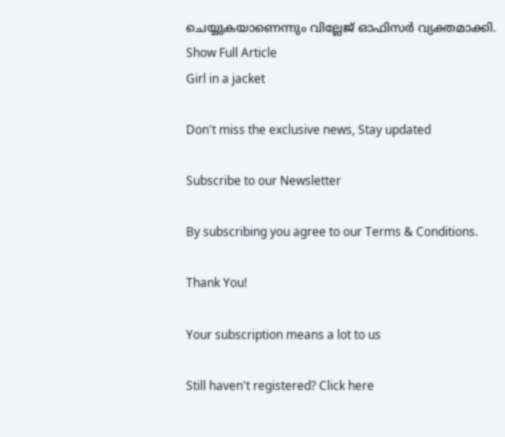ചെയ്യുകയാണെന്നും വില്ലേജ് ഓഫിസര്‍ വ്യക്തമാക്കി.
Show Full Article
Girl in a jacket

Don't miss the exclusive news, Stay updated

Subscribe to our Newsletter

By subscribing you agree to our Terms & Conditions.

Thank You!

Your subscription means a lot to us

Still haven't registered? Click here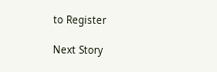to Register

Next Story